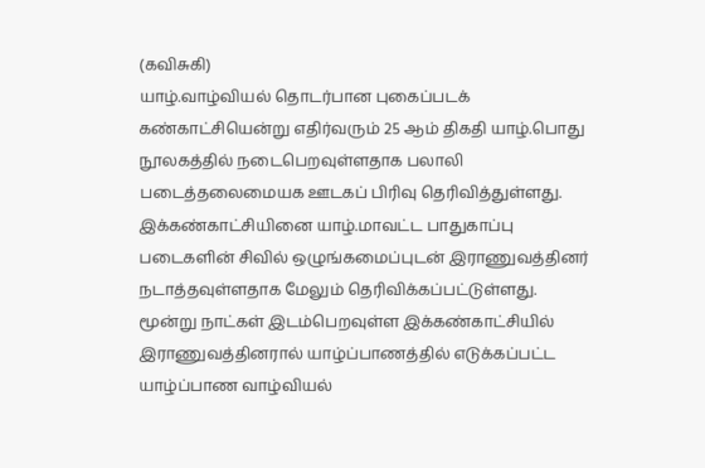(கவிசுகி)
யாழ்.வாழ்வியல் தொடர்பான புகைப்படக் கண்காட்சியென்று எதிர்வரும் 25 ஆம் திகதி யாழ்.பொது நூலகத்தில் நடைபெறவுள்ளதாக பலாலி படைத்தலைமையக ஊடகப் பிரிவு தெரிவித்துள்ளது.
இக்கண்காட்சியினை யாழ்.மாவட்ட பாதுகாப்பு படைகளின் சிவில் ஒழுங்கமைப்புடன் இராணுவத்தினர் நடாத்தவுள்ளதாக மேலும் தெரிவிக்கப்பட்டுள்ளது.
மூன்று நாட்கள் இடம்பெறவுள்ள இக்கண்காட்சியில் இராணுவத்தினரால் யாழ்ப்பாணத்தில் எடுக்கப்பட்ட யாழ்ப்பாண வாழ்வியல்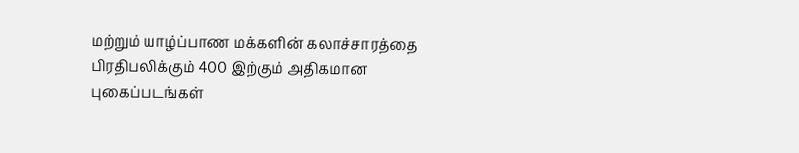மற்றும் யாழ்ப்பாண மக்களின் கலாச்சாரத்தை பிரதிபலிக்கும் 400 இற்கும் அதிகமான புகைப்படங்கள்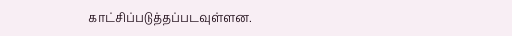காட்சிப்படுத்தப்படவுள்ளன.